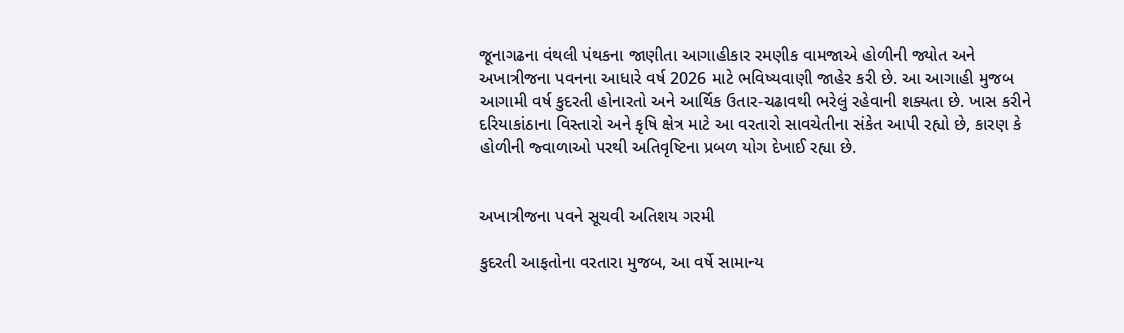જૂનાગઢના વંથલી પંથકના જાણીતા આગાહીકાર રમણીક વામજાએ હોળીની જ્યોત અને અખાત્રીજના પવનના આધારે વર્ષ 2026 માટે ભવિષ્યવાણી જાહેર કરી છે. આ આગાહી મુજબ આગામી વર્ષ કુદરતી હોનારતો અને આર્થિક ઉતાર-ચઢાવથી ભરેલું રહેવાની શક્યતા છે. ખાસ કરીને દરિયાકાંઠાના વિસ્તારો અને કૃષિ ક્ષેત્ર માટે આ વરતારો સાવચેતીના સંકેત આપી રહ્યો છે, કારણ કે હોળીની જ્વાળાઓ પરથી અતિવૃષ્ટિના પ્રબળ યોગ દેખાઈ રહ્યા છે.


અખાત્રીજના પવને સૂચવી અતિશય ગરમી

કુદરતી આફતોના વરતારા મુજબ, આ વર્ષે સામાન્ય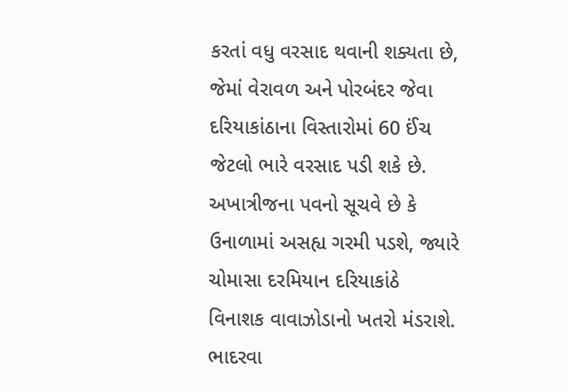કરતાં વધુ વરસાદ થવાની શક્યતા છે, જેમાં વેરાવળ અને પોરબંદર જેવા દરિયાકાંઠાના વિસ્તારોમાં 60 ઈંચ જેટલો ભારે વરસાદ પડી શકે છે. અખાત્રીજના પવનો સૂચવે છે કે ઉનાળામાં અસહ્ય ગરમી પડશે, જ્યારે ચોમાસા દરમિયાન દરિયાકાંઠે વિનાશક વાવાઝોડાનો ખતરો મંડરાશે. ભાદરવા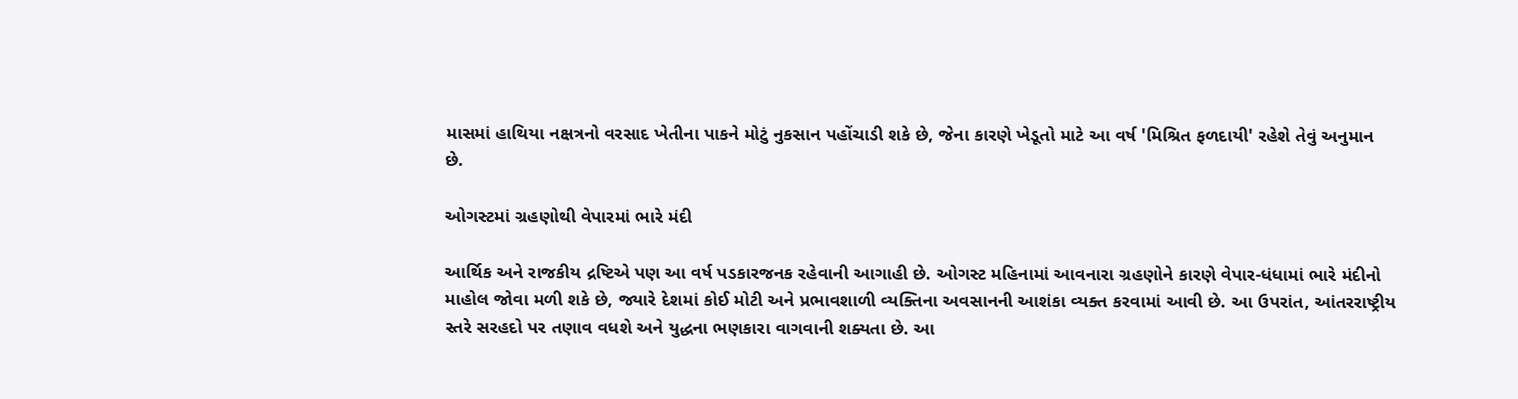માસમાં હાથિયા નક્ષત્રનો વરસાદ ખેતીના પાકને મોટું નુકસાન પહોંચાડી શકે છે, જેના કારણે ખેડૂતો માટે આ વર્ષ 'મિશ્રિત ફળદાયી' રહેશે તેવું અનુમાન છે.

ઓગસ્ટમાં ગ્રહણોથી વેપારમાં ભારે મંદી

આર્થિક અને રાજકીય દ્રષ્ટિએ પણ આ વર્ષ પડકારજનક રહેવાની આગાહી છે. ઓગસ્ટ મહિનામાં આવનારા ગ્રહણોને કારણે વેપાર-ધંધામાં ભારે મંદીનો માહોલ જોવા મળી શકે છે, જ્યારે દેશમાં કોઈ મોટી અને પ્રભાવશાળી વ્યક્તિના અવસાનની આશંકા વ્યક્ત કરવામાં આવી છે. આ ઉપરાંત, આંતરરાષ્ટ્રીય સ્તરે સરહદો પર તણાવ વધશે અને યુદ્ધના ભણકારા વાગવાની શક્યતા છે. આ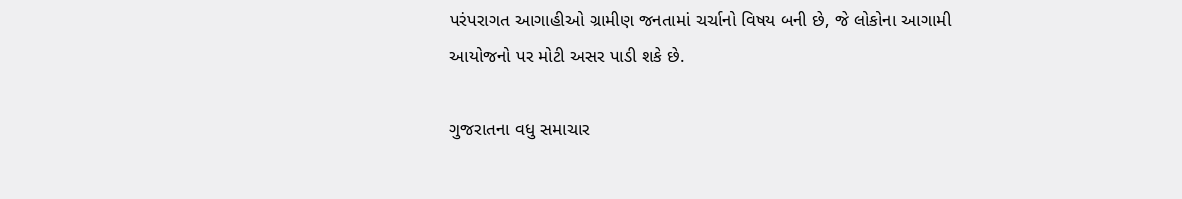પરંપરાગત આગાહીઓ ગ્રામીણ જનતામાં ચર્ચાનો વિષય બની છે, જે લોકોના આગામી આયોજનો પર મોટી અસર પાડી શકે છે.

ગુજરાતના વધુ સમાચાર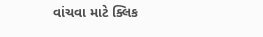વાંચવા માટે ક્લિક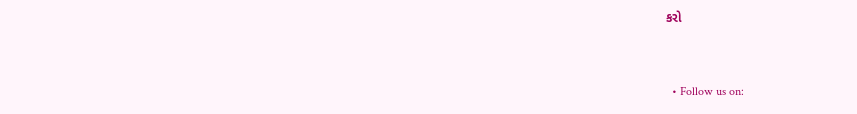કરો


  • Follow us on: